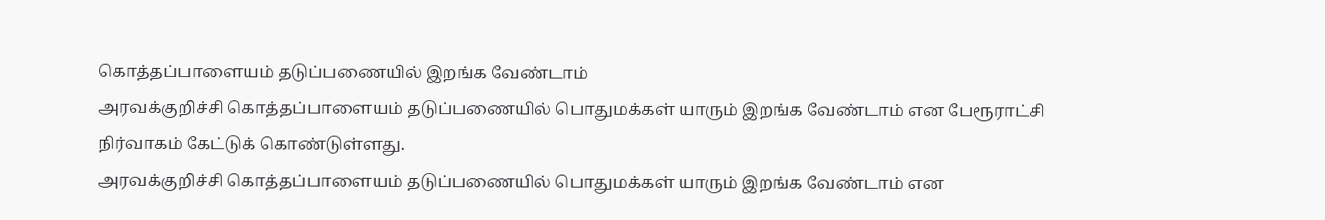கொத்தப்பாளையம் தடுப்பணையில் இறங்க வேண்டாம்
அரவக்குறிச்சி கொத்தப்பாளையம் தடுப்பணையில் பொதுமக்கள் யாரும் இறங்க வேண்டாம் என பேரூராட்சி நிர்வாகம் கேட்டுக் கொண்டுள்ளது.
அரவக்குறிச்சி கொத்தப்பாளையம் தடுப்பணையில் பொதுமக்கள் யாரும் இறங்க வேண்டாம் என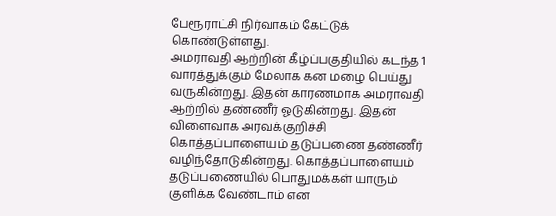பேரூராட்சி நிர்வாகம் கேட்டுக் கொண்டுள்ளது.
அமராவதி ஆற்றின் கீழ்ப்பகுதியில் கடந்த 1 வாரத்துக்கும் மேலாக கன மழை பெய்து வருகின்றது. இதன் காரணமாக அமராவதி ஆற்றில் தண்ணீர் ஓடுகின்றது. இதன் விளைவாக அரவக்குறிச்சி கொத்தப்பாளையம் தடுப்பணை தண்ணீர் வழிந்தோடுகின்றது. கொத்தப்பாளையம் தடுப்பணையில் பொதுமக்கள் யாரும் குளிக்க வேண்டாம் என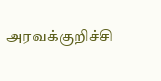அரவக்குறிச்சி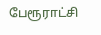பேரூராட்சி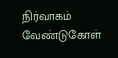நிர்வாகம் வேண்டுகோள்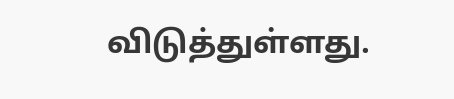விடுத்துள்ளது.